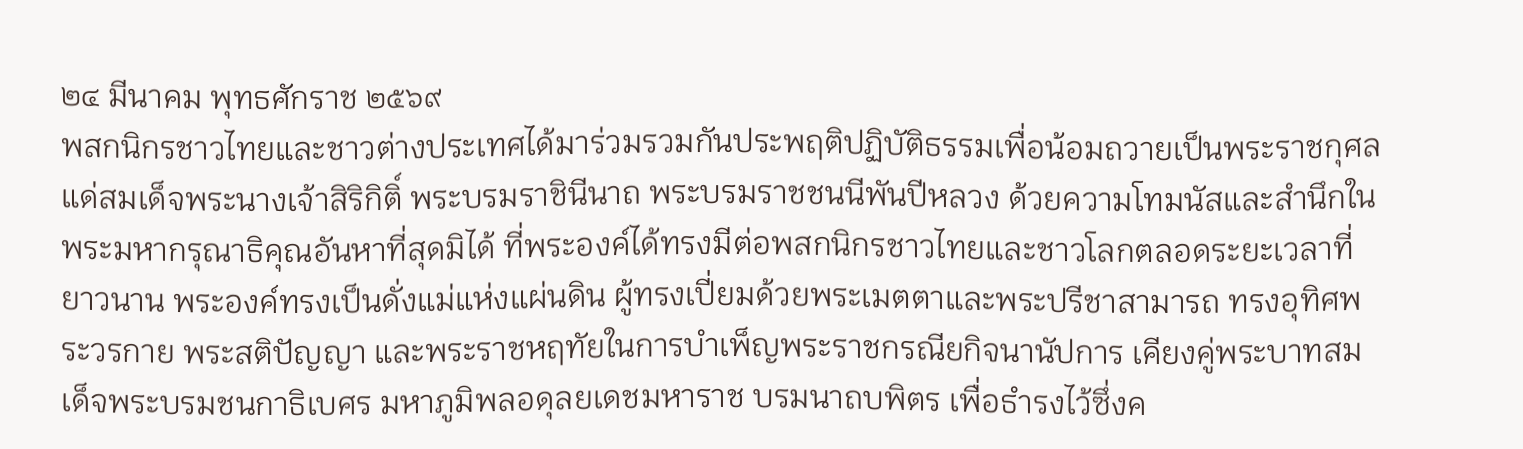๒๔ มีนาคม พุทธศักราช ๒๕๖๙
พสกนิกรชาวไทยและชาวต่างประเทศได้มาร่วมรวมกันประพฤติปฏิบัติธรรมเพื่อน้อมถวายเป็นพระราชกุศลแด่สมเด็จพระนางเจ้าสิริกิติ์ พระบรมราชินีนาถ พระบรมราชชนนีพันปีหลวง ด้วยความโทมนัสและสำนึกในพระมหากรุณาธิคุณอันหาที่สุดมิได้ ที่พระองค์ได้ทรงมีต่อพสกนิกรชาวไทยและชาวโลกตลอดระยะเวลาที่ยาวนาน พระองค์ทรงเป็นดั่งแม่แห่งแผ่นดิน ผู้ทรงเปี่ยมด้วยพระเมตตาและพระปรีชาสามารถ ทรงอุทิศพระวรกาย พระสติปัญญา และพระราชหฤทัยในการบำเพ็ญพระราชกรณียกิจนานัปการ เคียงคู่พระบาทสมเด็จพระบรมชนกาธิเบศร มหาภูมิพลอดุลยเดชมหาราช บรมนาถบพิตร เพื่อธำรงไว้ซึ่งค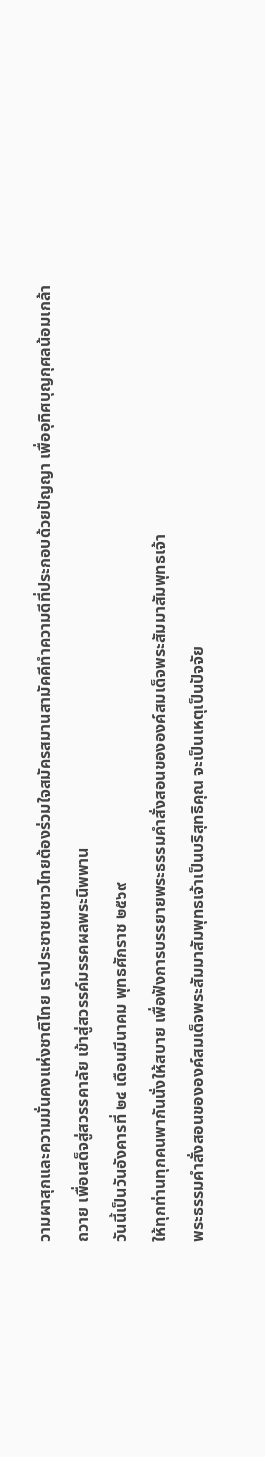วามผาสุกและความมั่นคงแห่งชาติไทย เราประชาชนชาวไทยต้องร่วมใจสมัครสมานสามัคคีทำความดีที่ประกอบด้วยปัญญา เพื่ออุทิศบุญกุศลน้อมเกล้าถวาย เพื่อเสด็จสู่สวรรคาลัย เข้าสู่สวรรค์มรรคผลพระนิพพาน
วันนี้เป็นวันอังคารที่ ๒๔ เดือนมีนาคม พุทธศักราช ๒๕๖๙
ให้ทุกท่านทุกคนพากันนั่งให้สบาย เพื่อฟังการบรรยายพระธรรมคำสั่งสอนขององค์สมเด็จพระสัมมาสัมพุทธเจ้า
พระธรรมคำสั่งสอนขององค์สมเด็จพระสัมมาสัมพุทธเจ้าเป็นบริสุทธิคุณ จะเป็นเหตุเป็นปัจจัย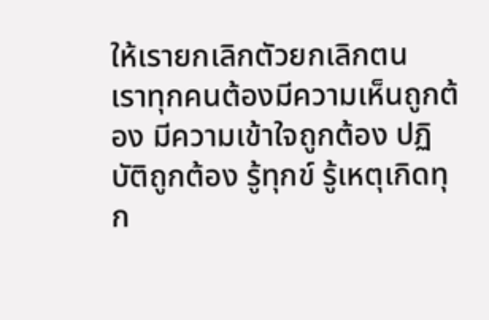ให้เรายกเลิกตัวยกเลิกตน
เราทุกคนต้องมีความเห็นถูกต้อง มีความเข้าใจถูกต้อง ปฏิบัติถูกต้อง รู้ทุกข์ รู้เหตุเกิดทุก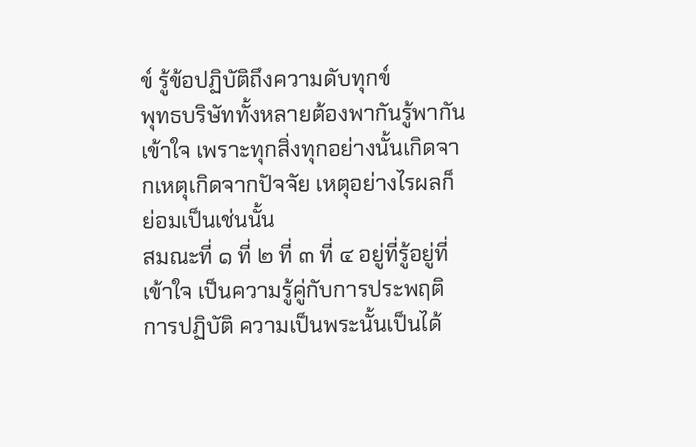ข์ รู้ข้อปฏิบัติถึงความดับทุกข์
พุทธบริษัททั้งหลายต้องพากันรู้พากันเข้าใจ เพราะทุกสิ่งทุกอย่างนั้นเกิดจากเหตุเกิดจากปัจจัย เหตุอย่างไรผลก็ย่อมเป็นเช่นนั้น
สมณะที่ ๑ ที่ ๒ ที่ ๓ ที่ ๔ อยู่ที่รู้อยู่ที่เข้าใจ เป็นความรู้คู่กับการประพฤติการปฏิบัติ ความเป็นพระนั้นเป็นได้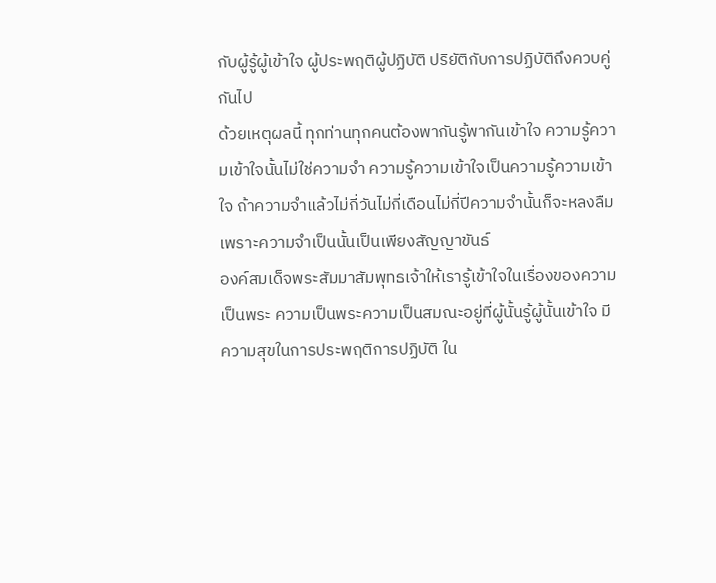กับผู้รู้ผู้เข้าใจ ผู้ประพฤติผู้ปฏิบัติ ปริยัติกับการปฏิบัติถึงควบคู่กันไป
ด้วยเหตุผลนี้ ทุกท่านทุกคนต้องพากันรู้พากันเข้าใจ ความรู้ความเข้าใจนั้นไม่ใช่ความจำ ความรู้ความเข้าใจเป็นความรู้ความเข้าใจ ถ้าความจำแล้วไม่กี่วันไม่กี่เดือนไม่กี่ปีความจำนั้นก็จะหลงลืม เพราะความจำเป็นนั้นเป็นเพียงสัญญาขันธ์
องค์สมเด็จพระสัมมาสัมพุทธเจ้าให้เรารู้เข้าใจในเรื่องของความเป็นพระ ความเป็นพระความเป็นสมณะอยู่ที่ผู้นั้นรู้ผู้นั้นเข้าใจ มีความสุขในการประพฤติการปฏิบัติ ใน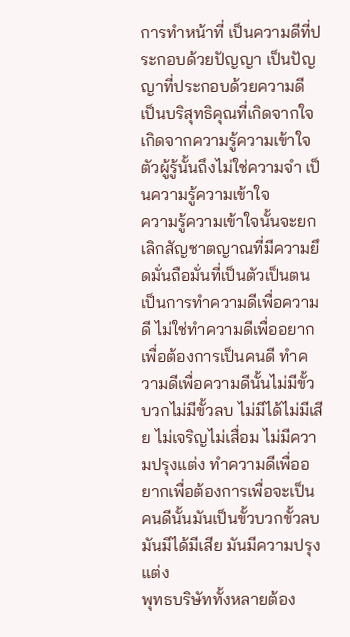การทำหน้าที่ เป็นความดีที่ประกอบด้วยปัญญา เป็นปัญญาที่ประกอบด้วยความดี เป็นบริสุทธิคุณที่เกิดจากใจ เกิดจากความรู้ความเข้าใจ ตัวผู้รู้นั้นถึงไม่ใช่ความจำ เป็นความรู้ความเข้าใจ
ความรู้ความเข้าใจนั้นจะยกเลิกสัญชาตญาณที่มีความยึดมั่นถือมั่นที่เป็นตัวเป็นตน เป็นการทำความดีเพื่อความดี ไม่ใช่ทำความดีเพื่ออยากเพื่อต้องการเป็นคนดี ทำความดีเพื่อความดีนั้นไม่มีขั้วบวกไม่มีขั้วลบ ไม่มีได้ไม่มีเสีย ไม่เจริญไม่เสื่อม ไม่มีความปรุงแต่ง ทำความดีเพื่ออยากเพื่อต้องการเพื่อจะเป็นคนดีนั้นมันเป็นขั้วบวกขั้วลบ มันมีได้มีเสีย มันมีความปรุงแต่ง
พุทธบริษัททั้งหลายต้อง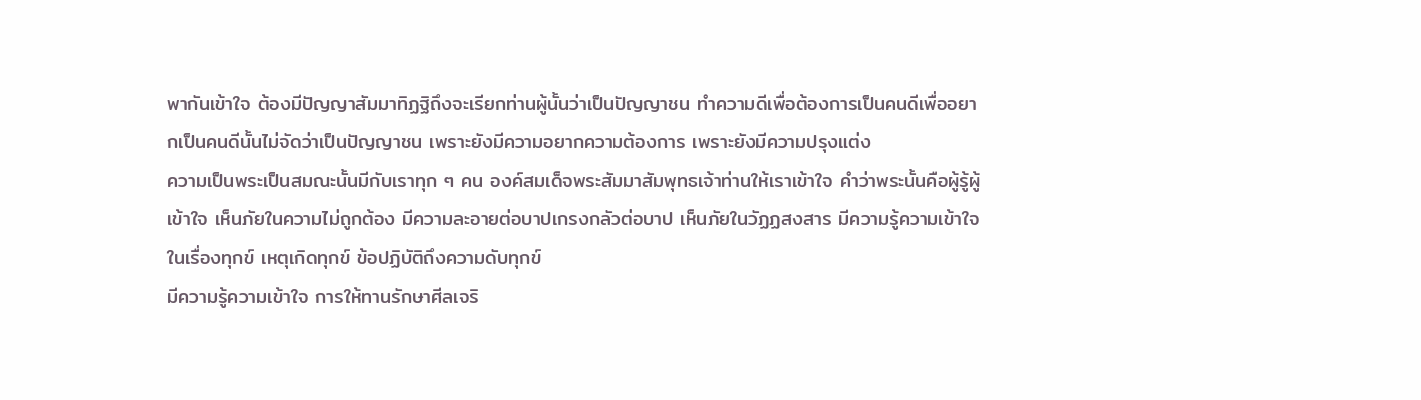พากันเข้าใจ ต้องมีปัญญาสัมมาทิฏฐิถึงจะเรียกท่านผู้นั้นว่าเป็นปัญญาชน ทำความดีเพื่อต้องการเป็นคนดีเพื่ออยากเป็นคนดีนั้นไม่จัดว่าเป็นปัญญาชน เพราะยังมีความอยากความต้องการ เพราะยังมีความปรุงแต่ง
ความเป็นพระเป็นสมณะนั้นมีกับเราทุก ๆ คน องค์สมเด็จพระสัมมาสัมพุทธเจ้าท่านให้เราเข้าใจ คำว่าพระนั้นคือผู้รู้ผู้เข้าใจ เห็นภัยในความไม่ถูกต้อง มีความละอายต่อบาปเกรงกลัวต่อบาป เห็นภัยในวัฏฏสงสาร มีความรู้ความเข้าใจในเรื่องทุกข์ เหตุเกิดทุกข์ ข้อปฏิบัติถึงความดับทุกข์
มีความรู้ความเข้าใจ การให้ทานรักษาศีลเจริ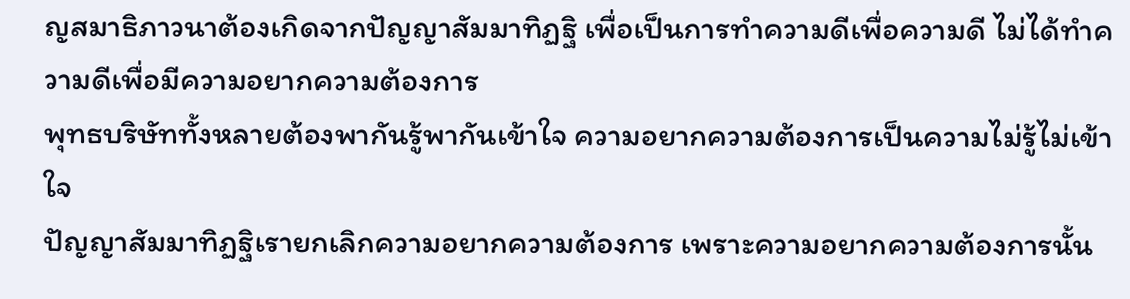ญสมาธิภาวนาต้องเกิดจากปัญญาสัมมาทิฏฐิ เพื่อเป็นการทำความดีเพื่อความดี ไม่ได้ทำความดีเพื่อมีความอยากความต้องการ
พุทธบริษัททั้งหลายต้องพากันรู้พากันเข้าใจ ความอยากความต้องการเป็นความไม่รู้ไม่เข้าใจ
ปัญญาสัมมาทิฏฐิเรายกเลิกความอยากความต้องการ เพราะความอยากความต้องการนั้น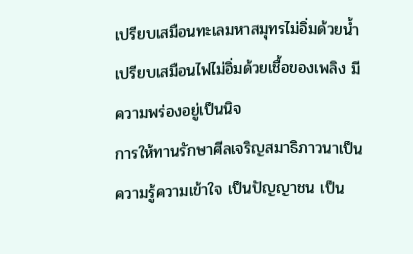เปรียบเสมือนทะเลมหาสมุทรไม่อิ่มด้วยน้ำ เปรียบเสมือนไฟไม่อิ่มด้วยเชื้อของเพลิง มีความพร่องอยู่เป็นนิจ
การให้ทานรักษาศีลเจริญสมาธิภาวนาเป็นความรู้ความเข้าใจ เป็นปัญญาชน เป็น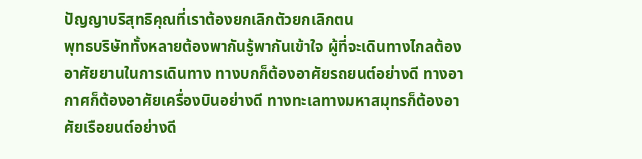ปัญญาบริสุทธิคุณที่เราต้องยกเลิกตัวยกเลิกตน
พุทธบริษัททั้งหลายต้องพากันรู้พากันเข้าใจ ผู้ที่จะเดินทางไกลต้องอาศัยยานในการเดินทาง ทางบกก็ต้องอาศัยรถยนต์อย่างดี ทางอากาศก็ต้องอาศัยเครื่องบินอย่างดี ทางทะเลทางมหาสมุทรก็ต้องอาศัยเรือยนต์อย่างดี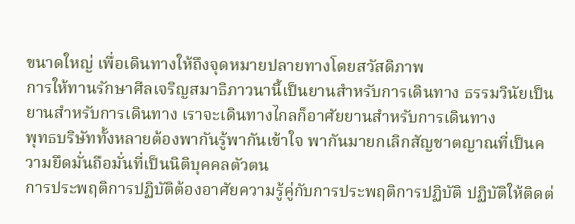ขนาดใหญ่ เพื่อเดินทางให้ถึงจุดหมายปลายทางโดยสวัสดิภาพ
การให้ทานรักษาศีลเจริญสมาธิภาวนานี้เป็นยานสำหรับการเดินทาง ธรรมวินัยเป็นยานสำหรับการเดินทาง เราจะเดินทางไกลก็อาศัยยานสำหรับการเดินทาง
พุทธบริษัททั้งหลายต้องพากันรู้พากันเข้าใจ พากันมายกเลิกสัญชาตญาณที่เป็นความยึดมั่นถือมั่นที่เป็นนิติบุคคลตัวตน
การประพฤติการปฏิบัติต้องอาศัยความรู้คู่กับการประพฤติการปฏิบัติ ปฏิบัติให้ติดต่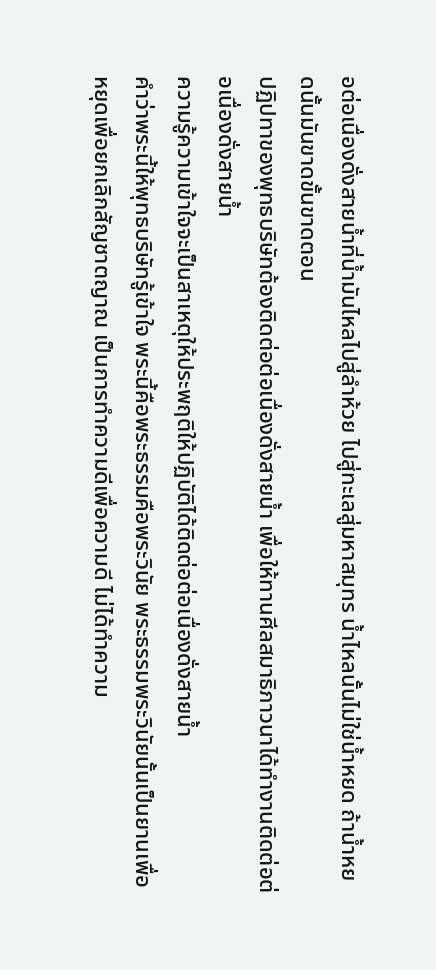อต่อเนื่องดั่งสายน้ำที่น้ำมันไหลไปสู่ลำห้วย ไปสู่ทะเลสู่มหาสมุทร น้ำไหลนั้นไม่ใช่น้ำหยด ถ้าน้ำหยดนั้นมันขาดขั้นขาดตอน
ปฏิปทาของพุทธบริษัทต้องติดต่อต่อเนื่องดั่งสายน้ำ เพื่อให้ทานศีลสมาธิภาวนาได้ทำงานติดต่อต่อเนื่องดั่งสายน้ำ
ความรู้ความเข้าใจจะเป็นสาเหตุให้ประพฤติให้ปฏิบัติได้ติดต่อต่อเนื่องดั่งสายน้ำ
คำว่าพระนี้ให้พุทธบริษัทรู้เข้าใจ พระนี้คือพระธรรมคือพระวินัย พระธรรมพระวินัยนั้นเป็นยานเพื่อหยุดเพื่อยกเลิกสัญชาตญาณ เป็นการทำความดีเพื่อความดี ไม่ได้ทำความ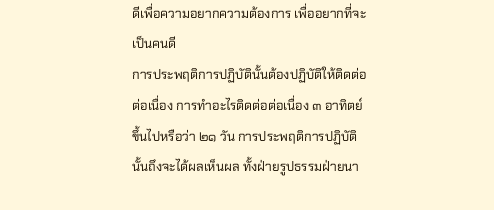ดีเพื่อความอยากความต้องการ เพื่ออยากที่จะเป็นคนดี
การประพฤติการปฏิบัตินั้นต้องปฏิบัติให้ติดต่อต่อเนื่อง การทำอะไรติดต่อต่อเนื่อง ๓ อาทิตย์ขึ้นไปหรือว่า ๒๑ วัน การประพฤติการปฏิบัตินั้นถึงจะได้ผลเห็นผล ทั้งฝ่ายรูปธรรมฝ่ายนา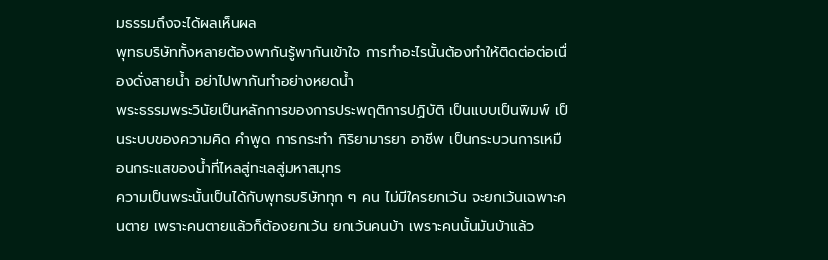มธรรมถึงจะได้ผลเห็นผล
พุทธบริษัททั้งหลายต้องพากันรู้พากันเข้าใจ การทำอะไรนั้นต้องทำให้ติดต่อต่อเนื่องดั่งสายน้ำ อย่าไปพากันทำอย่างหยดน้ำ
พระธรรมพระวินัยเป็นหลักการของการประพฤติการปฏิบัติ เป็นแบบเป็นพิมพ์ เป็นระบบของความคิด คำพูด การกระทำ กิริยามารยา อาชีพ เป็นกระบวนการเหมือนกระแสของน้ำที่ไหลสู่ทะเลสู่มหาสมุทร
ความเป็นพระนั้นเป็นได้กับพุทธบริษัททุก ๆ คน ไม่มีใครยกเว้น จะยกเว้นเฉพาะคนตาย เพราะคนตายแล้วก็ต้องยกเว้น ยกเว้นคนบ้า เพราะคนนั้นมันบ้าแล้ว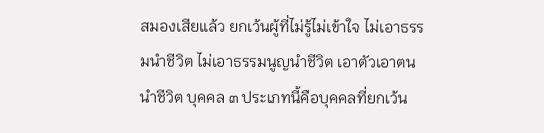สมองเสียแล้ว ยกเว้นผู้ที่ไม่รู้ไม่เข้าใจ ไม่เอาธรรมนำชีวิต ไม่เอาธรรมนูญนำชีวิต เอาตัวเอาตนนำชีวิต บุคคล ๓ ประเภทนี้คือบุคคลที่ยกเว้น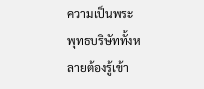ความเป็นพระ
พุทธบริษัททั้งหลายต้องรู้เข้า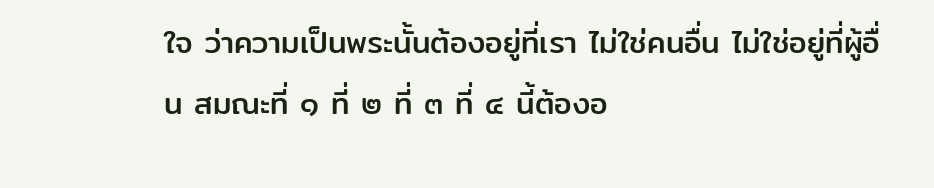ใจ ว่าความเป็นพระนั้นต้องอยู่ที่เรา ไม่ใช่คนอื่น ไม่ใช่อยู่ที่ผู้อื่น สมณะที่ ๑ ที่ ๒ ที่ ๓ ที่ ๔ นี้ต้องอ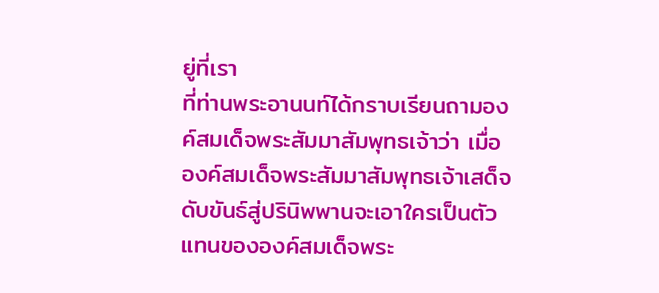ยู่ที่เรา
ที่ท่านพระอานนท์ได้กราบเรียนถามองค์สมเด็จพระสัมมาสัมพุทธเจ้าว่า เมื่อองค์สมเด็จพระสัมมาสัมพุทธเจ้าเสด็จดับขันธ์สู่ปรินิพพานจะเอาใครเป็นตัวแทนขององค์สมเด็จพระ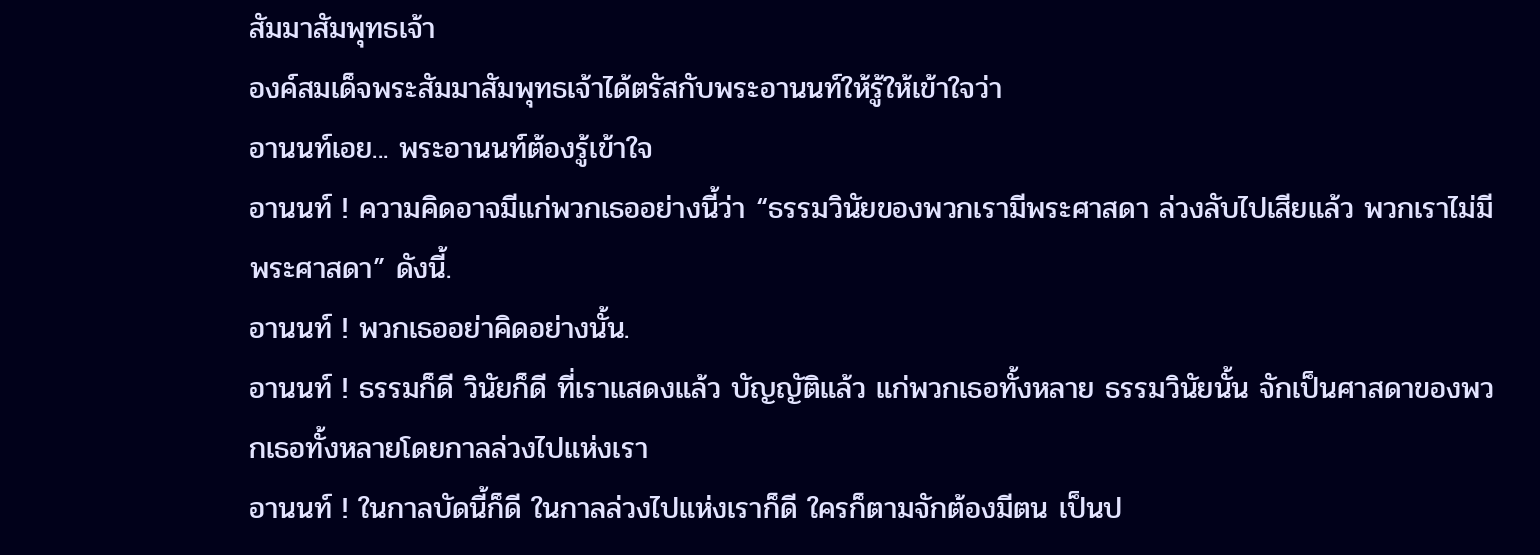สัมมาสัมพุทธเจ้า
องค์สมเด็จพระสัมมาสัมพุทธเจ้าได้ตรัสกับพระอานนท์ให้รู้ให้เข้าใจว่า
อานนท์เอย... พระอานนท์ต้องรู้เข้าใจ
อานนท์ ! ความคิดอาจมีแก่พวกเธออย่างนี้ว่า “ธรรมวินัยของพวกเรามีพระศาสดา ล่วงลับไปเสียแล้ว พวกเราไม่มีพระศาสดา” ดังนี้.
อานนท์ ! พวกเธออย่าคิดอย่างนั้น.
อานนท์ ! ธรรมก็ดี วินัยก็ดี ที่เราแสดงแล้ว บัญญัติแล้ว แก่พวกเธอทั้งหลาย ธรรมวินัยนั้น จักเป็นศาสดาของพวกเธอทั้งหลายโดยกาลล่วงไปแห่งเรา
อานนท์ ! ในกาลบัดนี้ก็ดี ในกาลล่วงไปแห่งเราก็ดี ใครก็ตามจักต้องมีตน เป็นป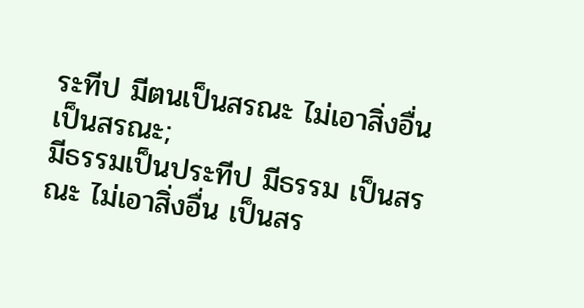ระทีป มีตนเป็นสรณะ ไม่เอาสิ่งอื่นเป็นสรณะ;
มีธรรมเป็นประทีป มีธรรม เป็นสรณะ ไม่เอาสิ่งอื่น เป็นสร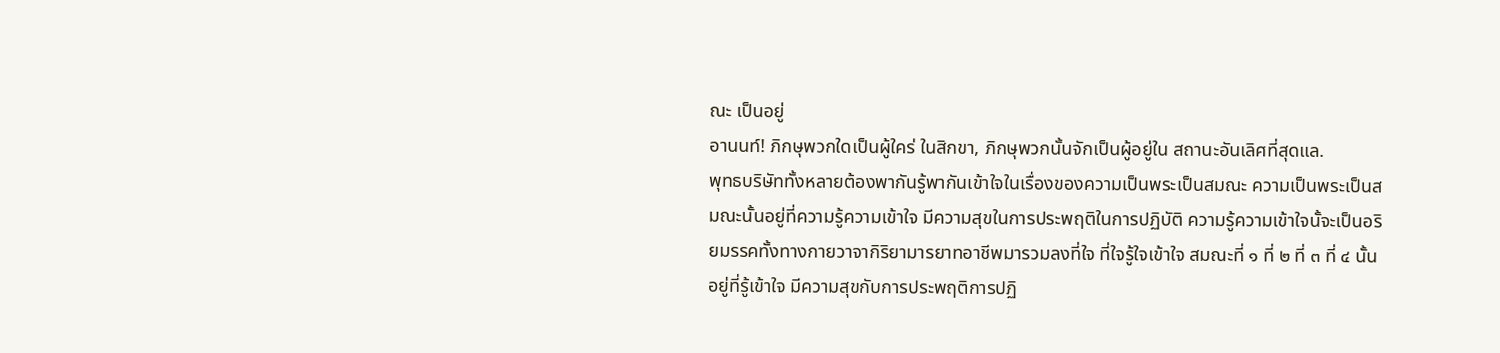ณะ เป็นอยู่
อานนท์! ภิกษุพวกใดเป็นผู้ใคร่ ในสิกขา, ภิกษุพวกนั้นจักเป็นผู้อยู่ใน สถานะอันเลิศที่สุดแล.
พุทธบริษัททั้งหลายต้องพากันรู้พากันเข้าใจในเรื่องของความเป็นพระเป็นสมณะ ความเป็นพระเป็นสมณะนั้นอยู่ที่ความรู้ความเข้าใจ มีความสุขในการประพฤติในการปฏิบัติ ความรู้ความเข้าใจนั้จะเป็นอริยมรรคทั้งทางกายวาจากิริยามารยาทอาชีพมารวมลงที่ใจ ที่ใจรู้ใจเข้าใจ สมณะที่ ๑ ที่ ๒ ที่ ๓ ที่ ๔ นั้นอยู่ที่รู้เข้าใจ มีความสุขกับการประพฤติการปฏิ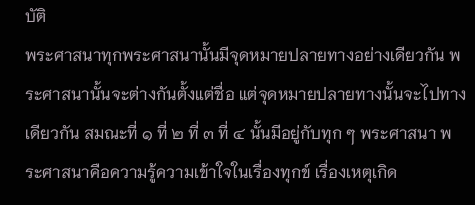บัติ
พระศาสนาทุกพระศาสนานั้นมีจุดหมายปลายทางอย่างเดียวกัน พระศาสนานั้นจะต่างกันตั้งแต่ชื่อ แต่จุดหมายปลายทางนั้นจะไปทางเดียวกัน สมณะที่ ๑ ที่ ๒ ที่ ๓ ที่ ๔ นั้นมีอยู่กับทุก ๆ พระศาสนา พระศาสนาคือความรู้ความเข้าใจในเรื่องทุกข์ เรื่องเหตุเกิด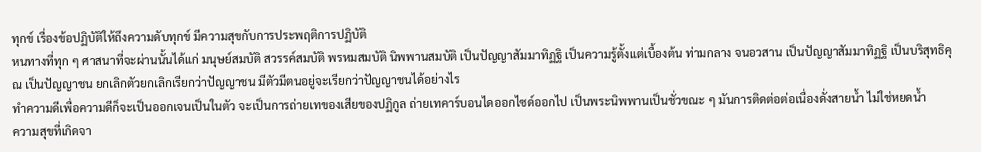ทุกข์ เรื่องข้อปฏิบัติให้ถึงความดับทุกข์ มีความสุขกับการประพฤติการปฏิบัติ
หนทางที่ทุก ๆ ศาสนาที่จะผ่านนั้นได้แก่ มนุษย์สมบัติ สวรรค์สมบัติ พรหมสมบัติ นิพพานสมบัติ เป็นปัญญาสัมมาทิฏฐิ เป็นความรู้ตั้งแต่เบื้องต้น ท่ามกลาง จนอวสาน เป็นปัญญาสัมมาทิฏฐิ เป็นบริสุทธิคุณ เป็นปัญญาชน ยกเลิกตัวยกเลิกเรียกว่าปัญญาชน มีตัวมีตนอยู่จะเรียกว่าปัญญาชนได้อย่างไร
ทำความดีเพื่อความดีก็จะเป็นออกเจนเป็นในตัว จะเป็นการถ่ายเทของเสียของปฏิกูล ถ่ายเทคาร์บอนไดออกไซด์ออกไป เป็นพระนิพพานเป็นชั่วขณะ ๆ มันการติดต่อต่อเนื่องดั่งสายน้ำ ไม่ใช่หยดน้ำ
ความสุขที่เกิดจา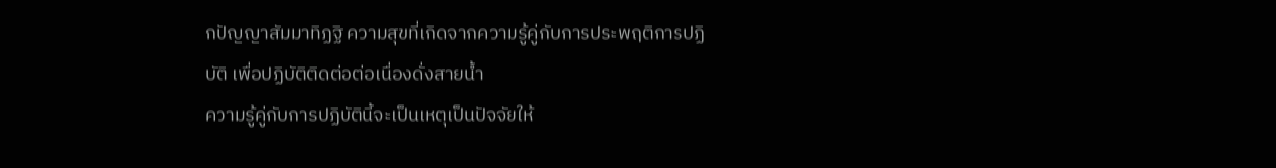กปัญญาสัมมาทิฏฐิ ความสุขที่เกิดจากความรู้คู่กับการประพฤติการปฏิบัติ เพื่อปฏิบัติติดต่อต่อเนื่องดั่งสายน้ำ
ความรู้คู่กับการปฏิบัตินี้จะเป็นเหตุเป็นปัจจัยให้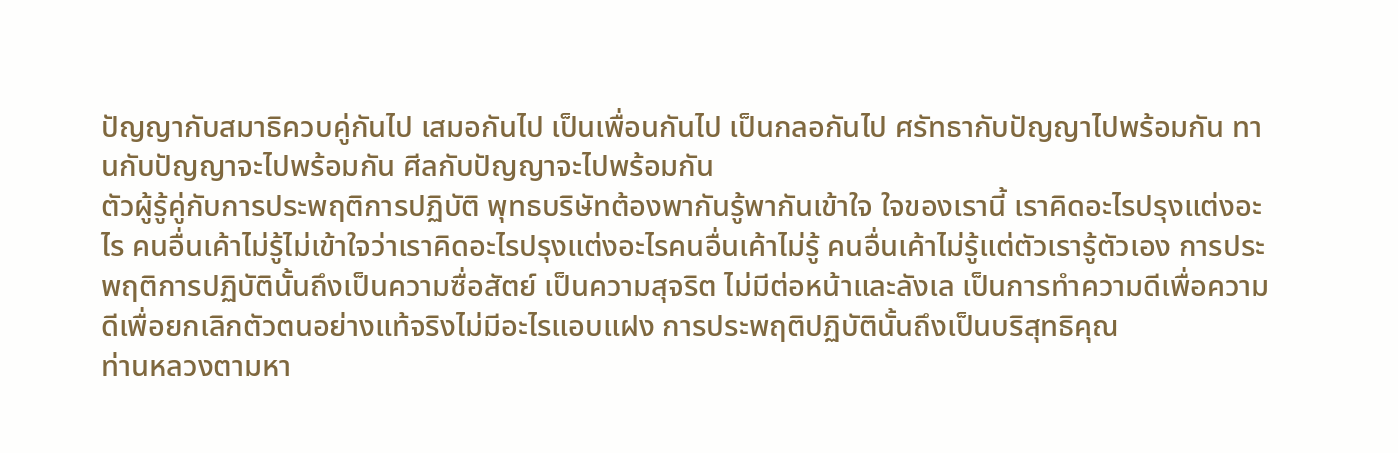ปัญญากับสมาธิควบคู่กันไป เสมอกันไป เป็นเพื่อนกันไป เป็นกลอกันไป ศรัทธากับปัญญาไปพร้อมกัน ทานกับปัญญาจะไปพร้อมกัน ศีลกับปัญญาจะไปพร้อมกัน
ตัวผู้รู้คู่กับการประพฤติการปฏิบัติ พุทธบริษัทต้องพากันรู้พากันเข้าใจ ใจของเรานี้ เราคิดอะไรปรุงแต่งอะไร คนอื่นเค้าไม่รู้ไม่เข้าใจว่าเราคิดอะไรปรุงแต่งอะไรคนอื่นเค้าไม่รู้ คนอื่นเค้าไม่รู้แต่ตัวเรารู้ตัวเอง การประพฤติการปฏิบัตินั้นถึงเป็นความซื่อสัตย์ เป็นความสุจริต ไม่มีต่อหน้าและลังเล เป็นการทำความดีเพื่อความดีเพื่อยกเลิกตัวตนอย่างแท้จริงไม่มีอะไรแอบแฝง การประพฤติปฏิบัตินั้นถึงเป็นบริสุทธิคุณ
ท่านหลวงตามหา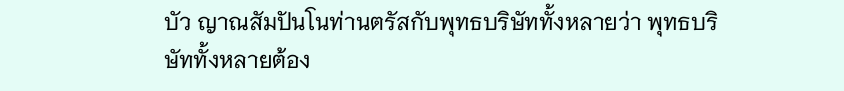บัว ญาณสัมปันโนท่านตรัสกับพุทธบริษัททั้งหลายว่า พุทธบริษัททั้งหลายต้อง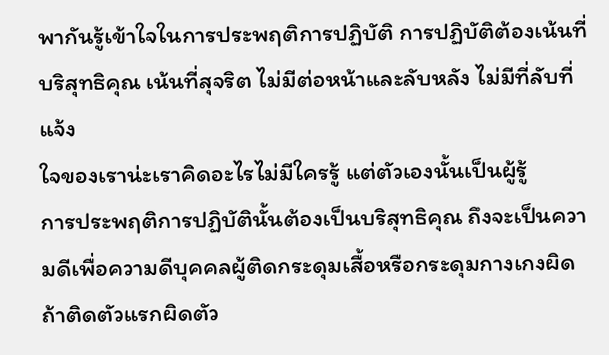พากันรู้เข้าใจในการประพฤติการปฏิบัติ การปฏิบัติต้องเน้นที่บริสุทธิคุณ เน้นที่สุจริต ไม่มีต่อหน้าและลับหลัง ไม่มีที่ลับที่แจ้ง
ใจของเราน่ะเราคิดอะไรไม่มีใครรู้ แต่ตัวเองนั้นเป็นผู้รู้
การประพฤติการปฏิบัตินั้นต้องเป็นบริสุทธิคุณ ถึงจะเป็นความดีเพื่อความดีบุคคลผู้ติดกระดุมเสื้อหรือกระดุมกางเกงผิด ถ้าติดตัวแรกผิดตัว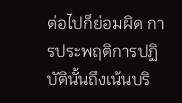ต่อไปก็ย่อมผิด การประพฤติการปฏิบัตินั้นถึงเน้นบริ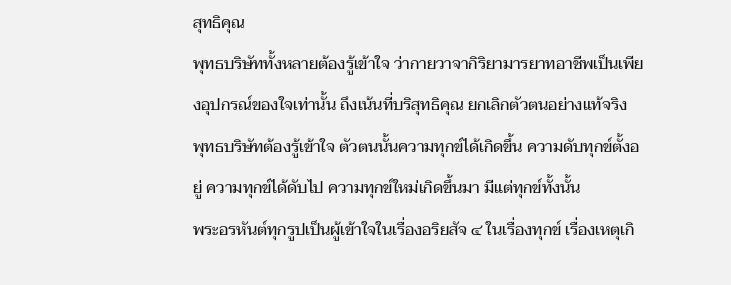สุทธิคุณ
พุทธบริษัททั้งหลายต้องรู้เข้าใจ ว่ากายวาจากิริยามารยาทอาชีพเป็นเพียงอุปกรณ์ของใจเท่านั้น ถึงเน้นที่บริสุทธิคุณ ยกเลิกตัวตนอย่างแท้จริง
พุทธบริษัทต้องรู้เข้าใจ ตัวตนนั้นความทุกข์ได้เกิดขึ้น ความดับทุกข์ตั้งอยู่ ความทุกข์ได้ดับไป ความทุกข์ใหม่เกิดขึ้นมา มีแต่ทุกข์ทั้งนั้น
พระอรหันต์ทุกรูปเป็นผู้เข้าใจในเรื่องอริยสัจ ๔ ในเรื่องทุกข์ เรื่องเหตุเกิ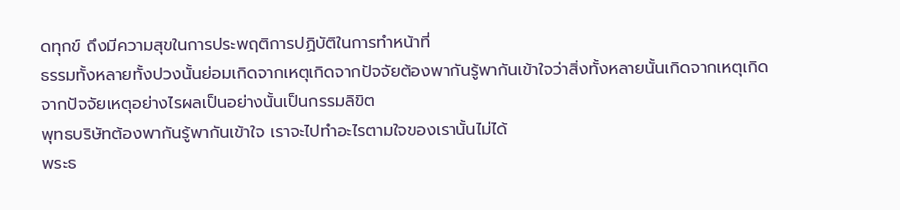ดทุกข์ ถึงมีความสุขในการประพฤติการปฏิบัติในการทำหน้าที่
ธรรมทั้งหลายทั้งปวงนั้นย่อมเกิดจากเหตุเกิดจากปัจจัยต้องพากันรู้พากันเข้าใจว่าสิ่งทั้งหลายนั้นเกิดจากเหตุเกิดจากปัจจัยเหตุอย่างไรผลเป็นอย่างนั้นเป็นกรรมลิขิต
พุทธบริษัทต้องพากันรู้พากันเข้าใจ เราจะไปทำอะไรตามใจของเรานั้นไม่ได้
พระธ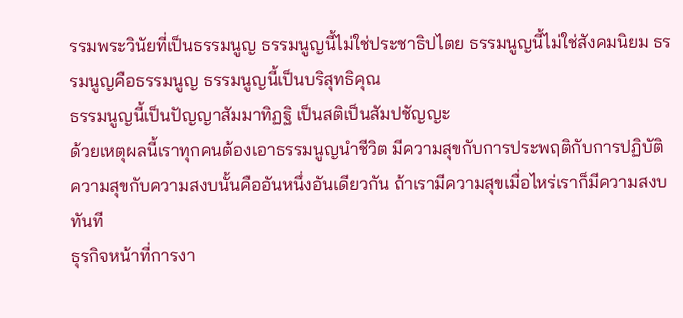รรมพระวินัยที่เป็นธรรมนูญ ธรรมนูญนี้ไม่ใช่ประชาธิปไตย ธรรมนูญนี้ไม่ใช่สังคมนิยม ธรรมนูญคือธรรมนูญ ธรรมนูญนี้เป็นบริสุทธิคุณ
ธรรมนูญนี้เป็นปัญญาสัมมาทิฏฐิ เป็นสติเป็นสัมปชัญญะ
ด้วยเหตุผลนี้เราทุกคนต้องเอาธรรมนูญนำชีวิต มีความสุขกับการประพฤติกับการปฏิบัติ ความสุขกับความสงบนั้นคืออันหนึ่งอันเดียวกัน ถ้าเรามีความสุขเมื่อไหร่เราก็มีความสงบทันที
ธุรกิจหน้าที่การงา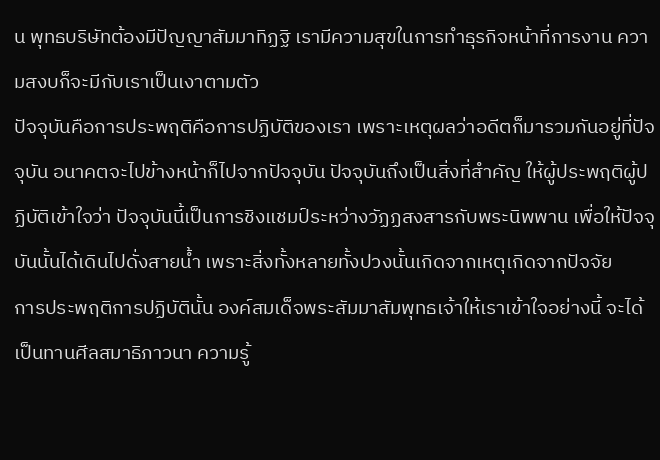น พุทธบริษัทต้องมีปัญญาสัมมาทิฏฐิ เรามีความสุขในการทำธุรกิจหน้าที่การงาน ความสงบก็จะมีกับเราเป็นเงาตามตัว
ปัจจุบันคือการประพฤติคือการปฏิบัติของเรา เพราะเหตุผลว่าอดีตก็มารวมกันอยู่ที่ปัจจุบัน อนาคตจะไปข้างหน้าก็ไปจากปัจจุบัน ปัจจุบันถึงเป็นสิ่งที่สำคัญ ให้ผู้ประพฤติผู้ปฏิบัติเข้าใจว่า ปัจจุบันนี้เป็นการชิงแชมป์ระหว่างวัฏฏสงสารกับพระนิพพาน เพื่อให้ปัจจุบันนั้นได้เดินไปดั่งสายน้ำ เพราะสิ่งทั้งหลายทั้งปวงนั้นเกิดจากเหตุเกิดจากปัจจัย
การประพฤติการปฏิบัตินั้น องค์สมเด็จพระสัมมาสัมพุทธเจ้าให้เราเข้าใจอย่างนี้ จะได้เป็นทานศีลสมาธิภาวนา ความรู้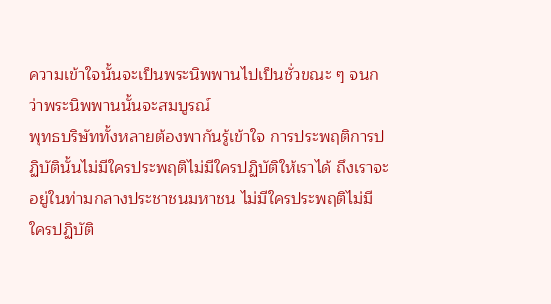ความเข้าใจนั้นจะเป็นพระนิพพานไปเป็นชั่วขณะ ๆ จนกว่าพระนิพพานนั้นจะสมบูรณ์
พุทธบริษัททั้งหลายต้องพากันรู้เข้าใจ การประพฤติการปฏิบัตินั้นไม่มีใครประพฤติไม่มีใครปฏิบัติให้เราได้ ถึงเราจะอยู่ในท่ามกลางประชาชนมหาชน ไม่มีใครประพฤติไม่มีใครปฏิบัติ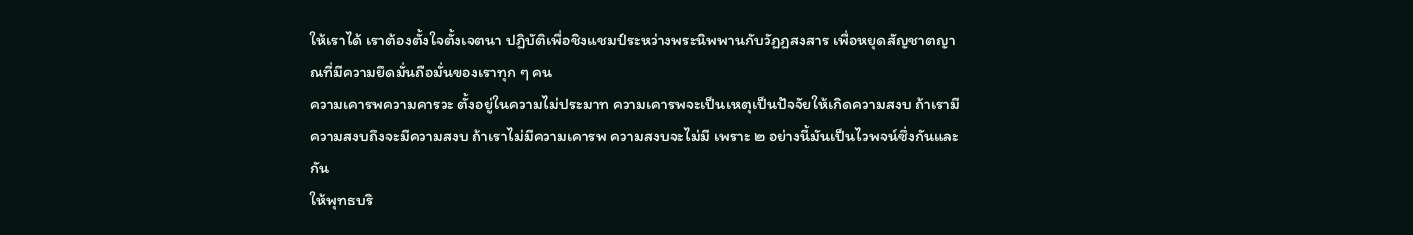ให้เราได้ เราต้องตั้งใจตั้งเจตนา ปฏิบัติเพื่อชิงแชมป์ระหว่างพระนิพพานกับวัฏฏสงสาร เพื่อหยุดสัญชาตญาณที่มีความยึดมั่นถือมั่นของเราทุก ๆ คน
ความเคารพความคารวะ ตั้งอยู่ในความไม่ประมาท ความเคารพจะเป็นเหตุเป็นปัจจัยให้เกิดความสงบ ถ้าเรามีความสงบถึงจะมีความสงบ ถ้าเราไม่มีความเคารพ ความสงบจะไม่มี เพราะ ๒ อย่างนี้มันเป็นไวพจน์ซึ่งกันและกัน
ให้พุทธบริ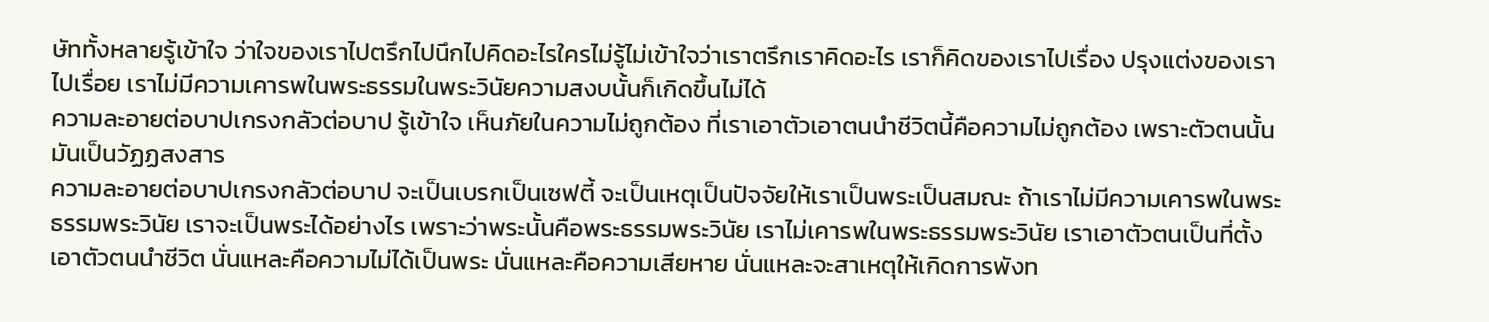ษัททั้งหลายรู้เข้าใจ ว่าใจของเราไปตรึกไปนึกไปคิดอะไรใครไม่รู้ไม่เข้าใจว่าเราตรึกเราคิดอะไร เราก็คิดของเราไปเรื่อง ปรุงแต่งของเราไปเรื่อย เราไม่มีความเคารพในพระธรรมในพระวินัยความสงบนั้นก็เกิดขึ้นไม่ได้
ความละอายต่อบาปเกรงกลัวต่อบาป รู้เข้าใจ เห็นภัยในความไม่ถูกต้อง ที่เราเอาตัวเอาตนนำชีวิตนี้คือความไม่ถูกต้อง เพราะตัวตนนั้นมันเป็นวัฏฏสงสาร
ความละอายต่อบาปเกรงกลัวต่อบาป จะเป็นเบรกเป็นเซฟตี้ จะเป็นเหตุเป็นปัจจัยให้เราเป็นพระเป็นสมณะ ถ้าเราไม่มีความเคารพในพระธรรมพระวินัย เราจะเป็นพระได้อย่างไร เพราะว่าพระนั้นคือพระธรรมพระวินัย เราไม่เคารพในพระธรรมพระวินัย เราเอาตัวตนเป็นที่ตั้ง เอาตัวตนนำชีวิต นั่นแหละคือความไม่ได้เป็นพระ นั่นแหละคือความเสียหาย นั่นแหละจะสาเหตุให้เกิดการพังท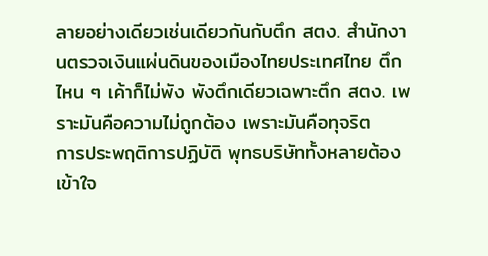ลายอย่างเดียวเช่นเดียวกันกับตึก สตง. สำนักงานตรวจเงินแผ่นดินของเมืองไทยประเทศไทย ตึกไหน ๆ เค้าก็ไม่พัง พังตึกเดียวเฉพาะตึก สตง. เพราะมันคือความไม่ถูกต้อง เพราะมันคือทุจริต
การประพฤติการปฏิบัติ พุทธบริษัททั้งหลายต้องเข้าใจ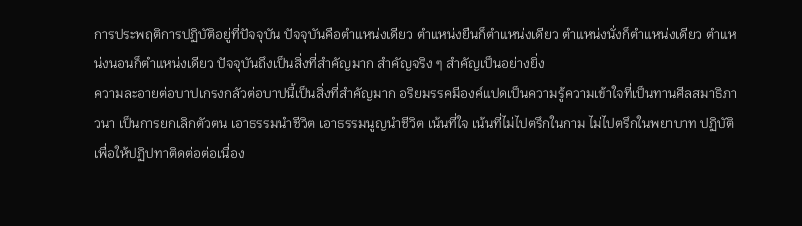การประพฤติการปฏิบัติอยู่ที่ปัจจุบัน ปัจจุบันคือตำแหน่งเดียว ตำแหน่งยืนก็ตำแหน่งเดียว ตำแหน่งนั่งก็ตำแหน่งเดียว ตำแหน่งนอนก็ตำแหน่งเดียว ปัจจุบันถึงเป็นสิ่งที่สำคัญมาก สำคัญจริง ๆ สำคัญเป็นอย่างยิ่ง
ความละอายต่อบาปเกรงกลัวต่อบาปนี้เป็นสิ่งที่สำคัญมาก อริยมรรคมีองค์แปดเป็นความรู้ความเข้าใจที่เป็นทานศีลสมาธิภาวนา เป็นการยกเลิกตัวตน เอาธรรมนำชีวิต เอาธรรมนูญนำชีวิต เน้นที่ใจ เน้นที่ไม่ไปตรึกในกาม ไม่ไปตรึกในพยาบาท ปฏิบัติเพื่อให้ปฏิปทาติดต่อต่อเนื่อง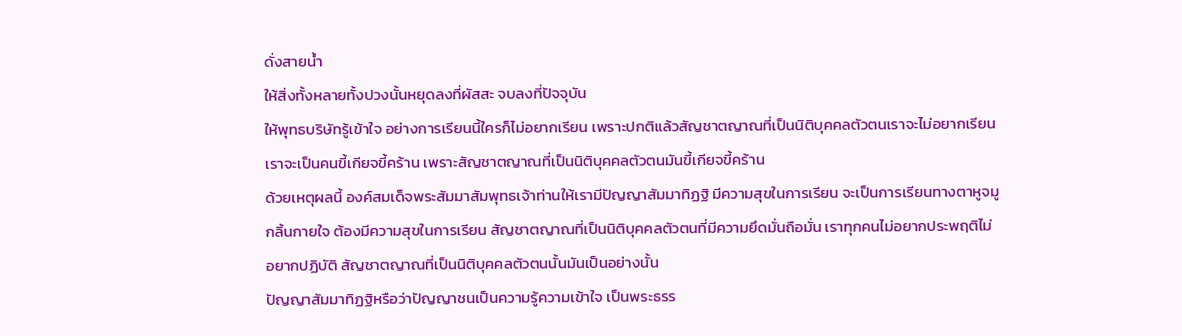ดั่งสายน้ำ
ให้สิ่งทั้งหลายทั้งปวงนั้นหยุดลงที่ผัสสะ จบลงที่ปัจจุบัน
ให้พุทธบริษัทรู้เข้าใจ อย่างการเรียนนี้ใครก็ไม่อยากเรียน เพราะปกติแล้วสัญชาตญาณที่เป็นนิติบุคคลตัวตนเราจะไม่อยากเรียน เราจะเป็นคนขี้เกียจขี้คร้าน เพราะสัญชาตญาณที่เป็นนิติบุคคลตัวตนมันขี้เกียจขี้คร้าน
ด้วยเหตุผลนี้ องค์สมเด็จพระสัมมาสัมพุทธเจ้าท่านให้เรามีปัญญาสัมมาทิฏฐิ มีความสุขในการเรียน จะเป็นการเรียนทางตาหูจมูกลิ้นกายใจ ต้องมีความสุขในการเรียน สัญชาตญาณที่เป็นนิติบุคคลตัวตนที่มีความยึดมั่นถือมั่น เราทุกคนไม่อยากประพฤติไม่อยากปฏิบัติ สัญชาตญาณที่เป็นนิติบุคคลตัวตนนั้นมันเป็นอย่างนั้น
ปัญญาสัมมาทิฏฐิหรือว่าปัญญาชนเป็นความรู้ความเข้าใจ เป็นพระธรร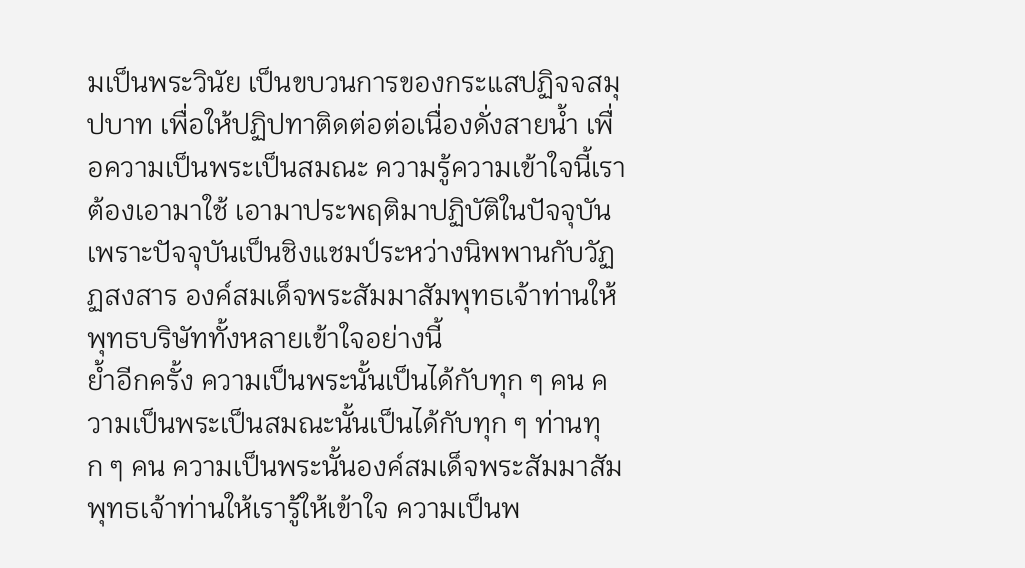มเป็นพระวินัย เป็นขบวนการของกระแสปฏิจจสมุปบาท เพื่อให้ปฏิปทาติดต่อต่อเนื่องดั่งสายน้ำ เพื่อความเป็นพระเป็นสมณะ ความรู้ความเข้าใจนี้เราต้องเอามาใช้ เอามาประพฤติมาปฏิบัติในปัจจุบัน เพราะปัจจุบันเป็นชิงแชมป์ระหว่างนิพพานกับวัฏฏสงสาร องค์สมเด็จพระสัมมาสัมพุทธเจ้าท่านให้พุทธบริษัททั้งหลายเข้าใจอย่างนี้
ย้ำอีกครั้ง ความเป็นพระนั้นเป็นได้กับทุก ๆ คน ความเป็นพระเป็นสมณะนั้นเป็นได้กับทุก ๆ ท่านทุก ๆ คน ความเป็นพระนั้นองค์สมเด็จพระสัมมาสัมพุทธเจ้าท่านให้เรารู้ให้เข้าใจ ความเป็นพ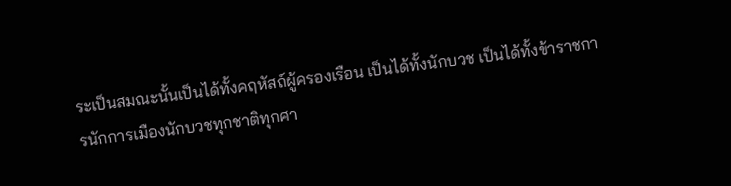ระเป็นสมณะนั้นเป็นได้ทั้งคฤหัสถ์ผู้ครองเรือน เป็นได้ทั้งนักบวช เป็นได้ทั้งข้าราชการนักการเมืองนักบวชทุกชาติทุกศา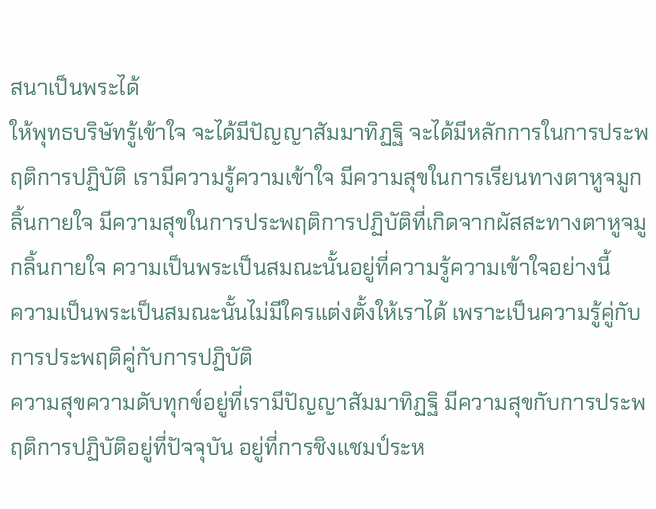สนาเป็นพระได้
ให้พุทธบริษัทรู้เข้าใจ จะได้มีปัญญาสัมมาทิฏฐิ จะได้มีหลักการในการประพฤติการปฏิบัติ เรามีความรู้ความเข้าใจ มีความสุขในการเรียนทางตาหูจมูกลิ้นกายใจ มีความสุขในการประพฤติการปฏิบัติที่เกิดจากผัสสะทางตาหูจมูกลิ้นกายใจ ความเป็นพระเป็นสมณะนั้นอยู่ที่ความรู้ความเข้าใจอย่างนี้
ความเป็นพระเป็นสมณะนั้นไม่มีใครแต่งตั้งให้เราได้ เพราะเป็นความรู้คู่กับการประพฤติคู่กับการปฏิบัติ
ความสุขความดับทุกข์อยู่ที่เรามีปัญญาสัมมาทิฏฐิ มีความสุขกับการประพฤติการปฏิบัติอยู่ที่ปัจจุบัน อยู่ที่การชิงแชมป์ระห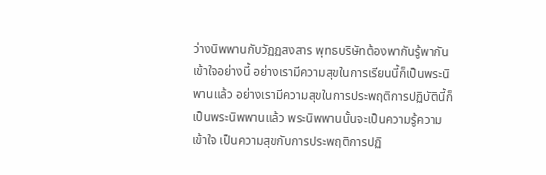ว่างนิพพานกับวัฏฏสงสาร พุทธบริษัทต้องพากันรู้พากันเข้าใจอย่างนี้ อย่างเรามีความสุขในการเรียนนี้ก็เป็นพระนิพานแล้ว อย่างเรามีความสุขในการประพฤติการปฏิบัตินี้ก็เป็นพระนิพพานแล้ว พระนิพพานนั้นจะเป็นความรู้ความเข้าใจ เป็นความสุขกับการประพฤติการปฏิ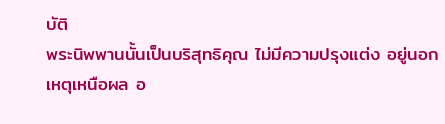บัติ
พระนิพพานนั้นเป็นบริสุทธิคุณ ไม่มีความปรุงแต่ง อยู่นอกเหตุเหนือผล อ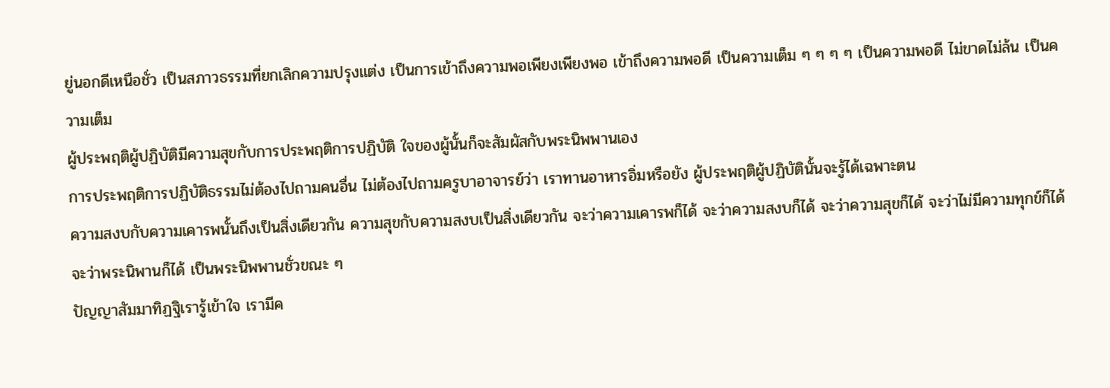ยู่นอกดีเหนือชั่ว เป็นสภาวธรรมที่ยกเลิกความปรุงแต่ง เป็นการเข้าถึงความพอเพียงเพียงพอ เข้าถึงความพอดี เป็นความเต็ม ๆ ๆ ๆ ๆ เป็นความพอดี ไม่ขาดไม่ล้น เป็นความเต็ม
ผู้ประพฤติผู้ปฏิบัติมีความสุขกับการประพฤติการปฏิบัติ ใจของผู้นั้นก็จะสัมผัสกับพระนิพพานเอง
การประพฤติการปฏิบัติธรรมไม่ต้องไปถามคนอื่น ไม่ต้องไปถามครูบาอาจารย์ว่า เราทานอาหารอิ่มหรือยัง ผู้ประพฤติผู้ปฏิบัตินั้นจะรู้ได้เฉพาะตน
ความสงบกับความเคารพนั้นถึงเป็นสิ่งเดียวกัน ความสุขกับความสงบเป็นสิ่งเดียวกัน จะว่าความเคารพก็ได้ จะว่าความสงบก็ได้ จะว่าความสุขก็ได้ จะว่าไม่มีความทุกข์ก็ได้ จะว่าพระนิพานก็ได้ เป็นพระนิพพานชั่วขณะ ๆ
ปัญญาสัมมาทิฏฐิเรารู้เข้าใจ เรามีค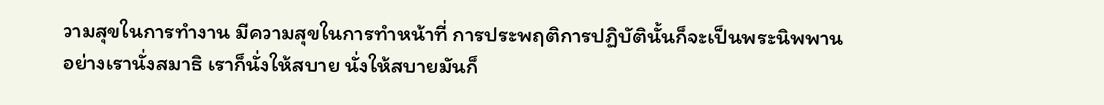วามสุขในการทำงาน มีความสุขในการทำหน้าที่ การประพฤติการปฏิบัตินั้นก็จะเป็นพระนิพพาน
อย่างเรานั่งสมาธิ เราก็นั่งให้สบาย นั่งให้สบายมันก็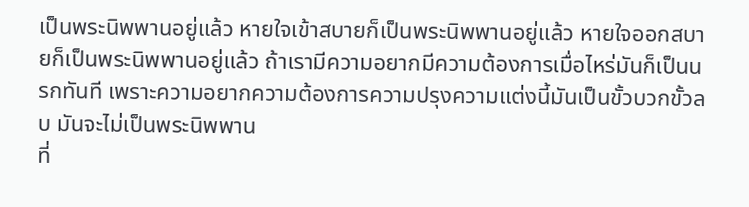เป็นพระนิพพานอยู่แล้ว หายใจเข้าสบายก็เป็นพระนิพพานอยู่แล้ว หายใจออกสบายก็เป็นพระนิพพานอยู่แล้ว ถ้าเรามีความอยากมีความต้องการเมื่อไหร่มันก็เป็นนรกทันที เพราะความอยากความต้องการความปรุงความแต่งนี้มันเป็นขั้วบวกขั้วลบ มันจะไม่เป็นพระนิพพาน
ที่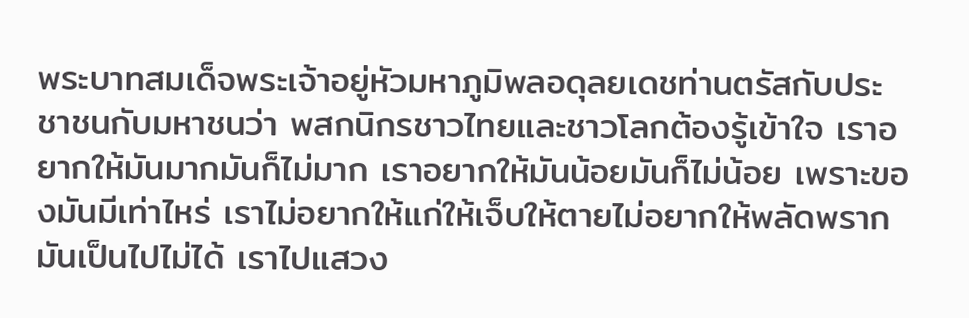พระบาทสมเด็จพระเจ้าอยู่หัวมหาภูมิพลอดุลยเดชท่านตรัสกับประชาชนกับมหาชนว่า พสกนิกรชาวไทยและชาวโลกต้องรู้เข้าใจ เราอยากให้มันมากมันก็ไม่มาก เราอยากให้มันน้อยมันก็ไม่น้อย เพราะของมันมีเท่าไหร่ เราไม่อยากให้แก่ให้เจ็บให้ตายไม่อยากให้พลัดพรากมันเป็นไปไม่ได้ เราไปแสวง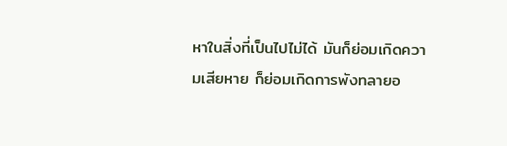หาในสิ่งที่เป็นไปไม่ได้ มันก็ย่อมเกิดความเสียหาย ก็ย่อมเกิดการพังทลายอ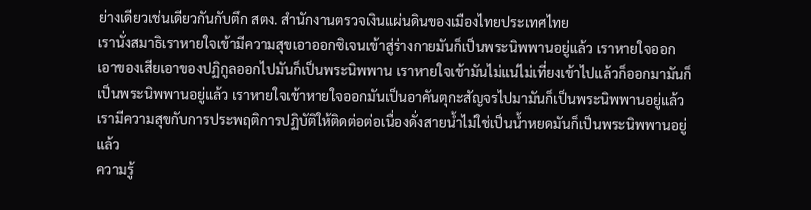ย่างเดียวเช่นเดียวกันกับตึก สตง. สำนักงานตรวจเงินแผ่นดินของเมืองไทยประเทศไทย
เรานั่งสมาธิเราหายใจเข้ามีความสุขเอาออกซิเจนเข้าสู่ร่างกายมันก็เป็นพระนิพพานอยู่แล้ว เราหายใจออกเอาของเสียเอาของปฏิกูลออกไปมันก็เป็นพระนิพพาน เราหายใจเข้ามันไม่แน่ไม่เที่ยงเข้าไปแล้วก็ออกมามันก็เป็นพระนิพพานอยู่แล้ว เราหายใจเข้าหายใจออกมันเป็นอาคันตุกะสัญจรไปมามันก็เป็นพระนิพพานอยู่แล้ว เรามีความสุขกับการประพฤติการปฏิบัติให้ติดต่อต่อเนื่องดั่งสายน้ำไม่ใช่เป็นน้ำหยดมันก็เป็นพระนิพพานอยู่แล้ว
ความรู้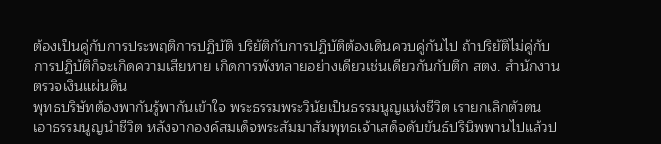ต้องเป็นคู่กับการประพฤติการปฏิบัติ ปริยัติกับการปฏิบัติต้องเดินควบคู่กันไป ถ้าปริยัติไม่คู่กับการปฏิบัติก็จะเกิดความเสียหาย เกิดการพังทลายอย่างเดียวเช่นเดียวกันกับตึก สตง. สำนักงานตรวจเงินแผ่นดิน
พุทธบริษัทต้องพากันรู้พากันเข้าใจ พระธรรมพระวินัยเป็นธรรมนูญแห่งชีวิต เรายกเลิกตัวตน เอาธรรมนูญนำชีวิต หลังจากองค์สมเด็จพระสัมมาสัมพุทธเจ้าเสด็จดับขันธ์ปรินิพพานไปแล้วป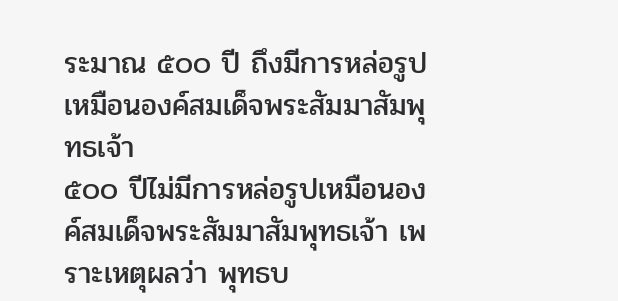ระมาณ ๕๐๐ ปี ถึงมีการหล่อรูปเหมือนองค์สมเด็จพระสัมมาสัมพุทธเจ้า
๕๐๐ ปีไม่มีการหล่อรูปเหมือนองค์สมเด็จพระสัมมาสัมพุทธเจ้า เพราะเหตุผลว่า พุทธบ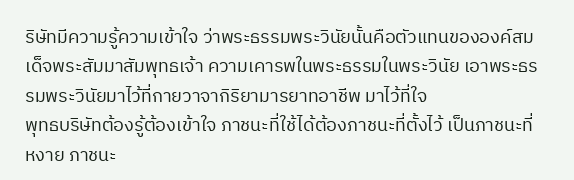ริษัทมีความรู้ความเข้าใจ ว่าพระธรรมพระวินัยนั้นคือตัวแทนขององค์สมเด็จพระสัมมาสัมพุทธเจ้า ความเคารพในพระธรรมในพระวินัย เอาพระธรรมพระวินัยมาไว้ที่กายวาจากิริยามารยาทอาชีพ มาไว้ที่ใจ
พุทธบริษัทต้องรู้ต้องเข้าใจ ภาชนะที่ใช้ได้ต้องภาชนะที่ตั้งไว้ เป็นภาชนะที่หงาย ภาชนะ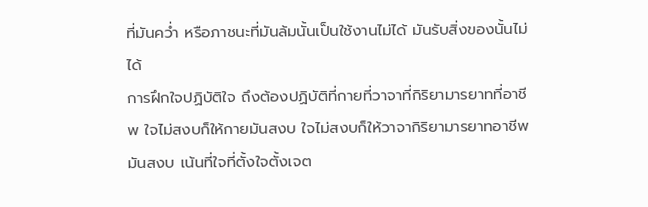ที่มันคว่ำ หรือภาชนะที่มันล้มนั้นเป็นใช้งานไม่ได้ มันรับสิ่งของนั้นไม่ได้
การฝึกใจปฏิบัติใจ ถึงต้องปฏิบัติที่กายที่วาจาที่กิริยามารยาทที่อาชีพ ใจไม่สงบก็ให้กายมันสงบ ใจไม่สงบก็ให้วาจากิริยามารยาทอาชีพมันสงบ เน้นที่ใจที่ตั้งใจตั้งเจต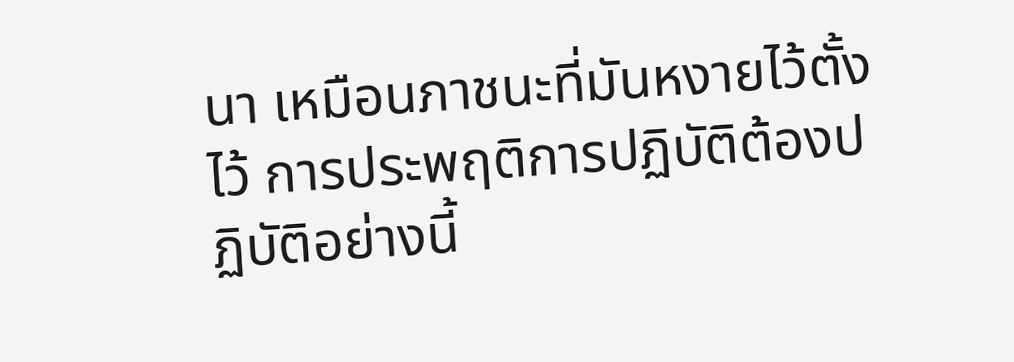นา เหมือนภาชนะที่มันหงายไว้ตั้งไว้ การประพฤติการปฏิบัติต้องปฏิบัติอย่างนี้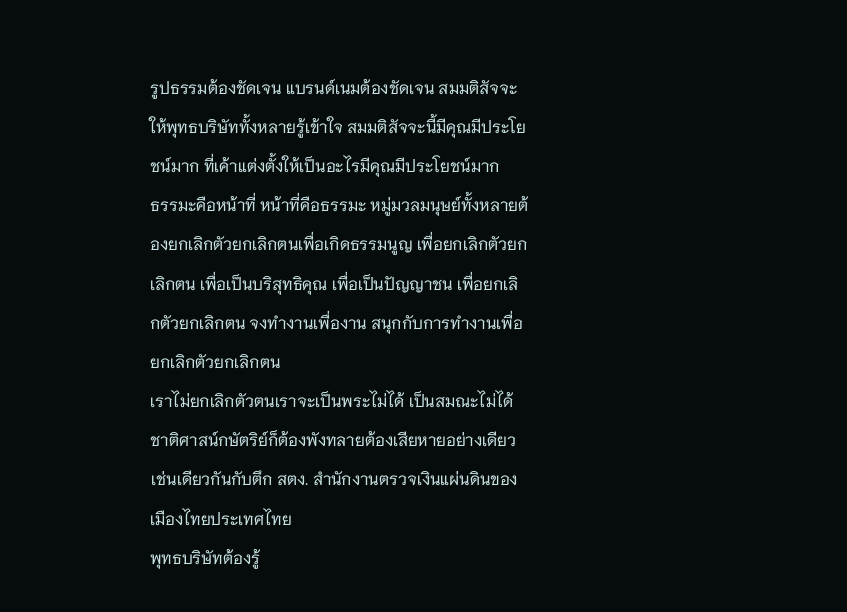รูปธรรมต้องชัดเจน แบรนด์เนมต้องชัดเจน สมมติสัจจะให้พุทธบริษัททั้งหลายรู้เข้าใจ สมมติสัจจะนี้มีคุณมีประโยชน์มาก ที่เค้าแต่งตั้งให้เป็นอะไรมีคุณมีประโยชน์มาก
ธรรมะคือหน้าที่ หน้าที่คือธรรมะ หมู่มวลมนุษย์ทั้งหลายต้องยกเลิกตัวยกเลิกตนเพื่อเกิดธรรมนูญ เพื่อยกเลิกตัวยกเลิกตน เพื่อเป็นบริสุทธิคุณ เพื่อเป็นปัญญาชน เพื่อยกเลิกตัวยกเลิกตน จงทำงานเพื่องาน สนุกกับการทำงานเพื่อยกเลิกตัวยกเลิกตน
เราไม่ยกเลิกตัวตนเราจะเป็นพระไม่ได้ เป็นสมณะไม่ได้ ชาติศาสน์กษัตริย์ก็ต้องพังทลายต้องเสียหายอย่างเดียวเช่นเดียวกันกับตึก สตง. สำนักงานตรวจเงินแผ่นดินของเมืองไทยประเทศไทย
พุทธบริษัทต้องรู้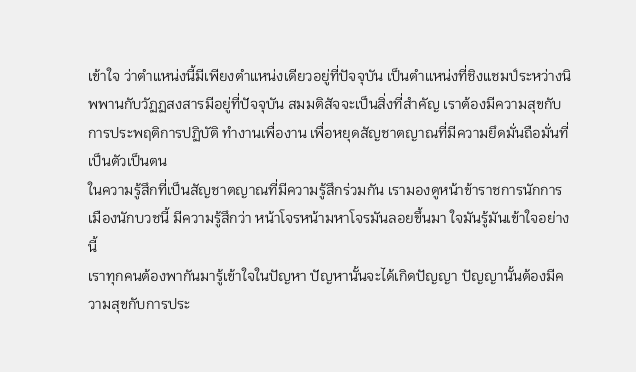เข้าใจ ว่าตำแหน่งนี้มีเพียงตำแหน่งเดียวอยู่ที่ปัจจุบัน เป็นตำแหน่งที่ชิงแชมป์ระหว่างนิพพานกับวัฏฏสงสารมีอยู่ที่ปัจจุบัน สมมติสัจจะเป็นสิ่งที่สำคัญ เราต้องมีความสุขกับการประพฤติการปฏิบัติ ทำงานเพื่องาน เพื่อหยุดสัญชาตญาณที่มีความยึดมั่นถือมั่นที่เป็นตัวเป็นตน
ในความรู้สึกที่เป็นสัญชาตญาณที่มีความรู้สึกร่วมกัน เรามองดูหน้าข้าราชการนักการเมืองนักบวชนี้ มีความรู้สึกว่า หน้าโจรหน้ามหาโจรมันลอยขึ้นมา ใจมันรู้มันเข้าใจอย่างนี้
เราทุกคนต้องพากันมารู้เข้าใจในปัญหา ปัญหานั้นจะได้เกิดปัญญา ปัญญานั้นต้องมีความสุขกับการประ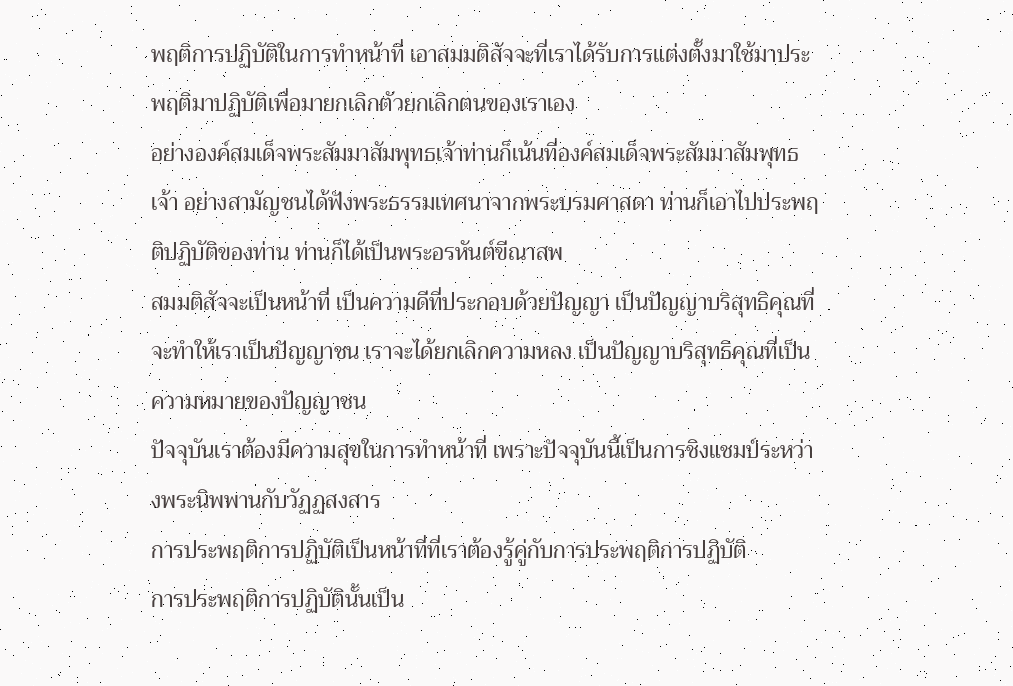พฤติการปฏิบัติในการทำหน้าที่ เอาสมมติสัจจะที่เราได้รับการแต่งตั้งมาใช้มาประพฤติมาปฏิบัติเพื่อมายกเลิกตัวยกเลิกตนของเราเอง
อย่างองค์สมเด็จพระสัมมาสัมพุทธเจ้าท่านก็เน้นที่องค์สมเด็จพระสัมมาสัมพุทธเจ้า อย่างสามัญชนได้ฟังพระธรรมเทศนาจากพระบรมศาสดา ท่านก็เอาไปประพฤติปฏิบัติของท่าน ท่านก็ได้เป็นพระอรหันต์ขีณาสพ
สมมติสัจจะเป็นหน้าที่ เป็นความดีที่ประกอบด้วยปัญญา เป็นปัญญาบริสุทธิคุณที่จะทำให้เราเป็นปัญญาชน เราจะได้ยกเลิกความหลง เป็นปัญญาบริสุทธิคุณที่เป็นความหมายของปัญญาชน
ปัจจุบันเราต้องมีความสุขในการทำหน้าที่ เพราะปัจจุบันนี้เป็นการชิงแชมป์ระหว่างพระนิพพานกับวัฏฏสงสาร
การประพฤติการปฏิบัติเป็นหน้าที่ที่เราต้องรู้คู่กับการประพฤติการปฏิบัติ
การประพฤติการปฏิบัตินั้นเป็น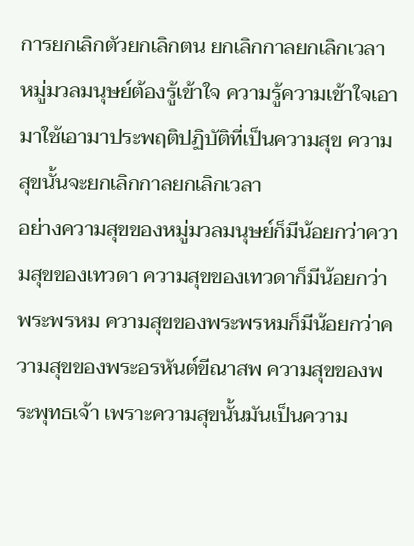การยกเลิกตัวยกเลิกตน ยกเลิกกาลยกเลิกเวลา
หมู่มวลมนุษย์ต้องรู้เข้าใจ ความรู้ความเข้าใจเอามาใช้เอามาประพฤติปฏิบัติที่เป็นความสุข ความสุขนั้นจะยกเลิกกาลยกเลิกเวลา
อย่างความสุขของหมู่มวลมนุษย์ก็มีน้อยกว่าความสุขของเทวดา ความสุขของเทวดาก็มีน้อยกว่าพระพรหม ความสุขของพระพรหมก็มีน้อยกว่าความสุขของพระอรหันต์ขีณาสพ ความสุขของพระพุทธเจ้า เพราะความสุขนั้นมันเป็นความ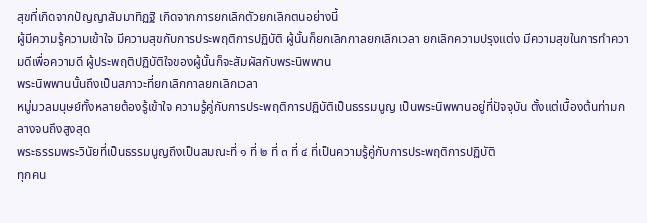สุขที่เกิดจากปัญญาสัมมาทิฏฐิ เกิดจากการยกเลิกตัวยกเลิกตนอย่างนี้
ผู้มีความรู้ความเข้าใจ มีความสุขกับการประพฤติการปฏิบัติ ผู้นั้นก็ยกเลิกกาลยกเลิกเวลา ยกเลิกความปรุงแต่ง มีความสุขในการทำความดีเพื่อความดี ผู้ประพฤติปฏิบัติใจของผู้นั้นก็จะสัมผัสกับพระนิพพาน
พระนิพพานนั้นถึงเป็นสภาวะที่ยกเลิกกาลยกเลิกเวลา
หมู่มวลมนุษย์ทั้งหลายต้องรู้เข้าใจ ความรู้คู่กับการประพฤติการปฏิบัติเป็นธรรมนูญ เป็นพระนิพพานอยู่ที่ปัจจุบัน ตั้งแต่เบื้องต้นท่ามกลางจนถึงสูงสุด
พระธรรมพระวินัยที่เป็นธรรมนูญถึงเป็นสมณะที่ ๑ ที่ ๒ ที่ ๓ ที่ ๔ ที่เป็นความรู้คู่กับการประพฤติการปฏิบัติ
ทุกคน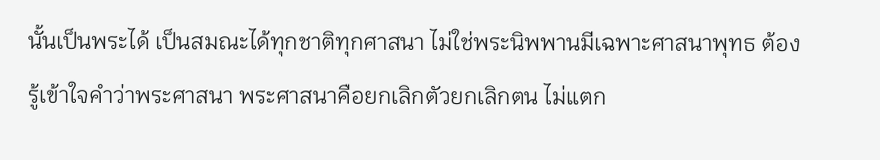นั้นเป็นพระได้ เป็นสมณะได้ทุกชาติทุกศาสนา ไม่ใช่พระนิพพานมีเฉพาะศาสนาพุทธ ต้องรู้เข้าใจคำว่าพระศาสนา พระศาสนาคือยกเลิกตัวยกเลิกตน ไม่แตก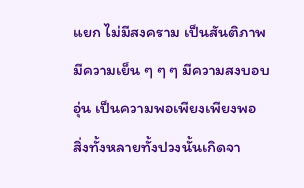แยก ไม่มีสงคราม เป็นสันติภาพ มีความเย็น ๆ ๆ ๆ มีความสงบอบอุ่น เป็นความพอเพียงเพียงพอ
สิ่งทั้งหลายทั้งปวงนั้นเกิดจา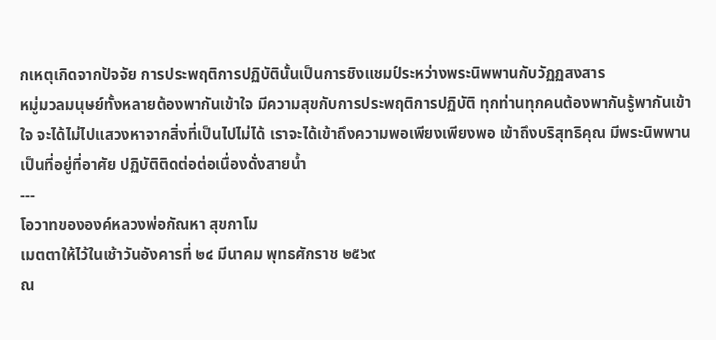กเหตุเกิดจากปัจจัย การประพฤติการปฏิบัตินั้นเป็นการชิงแชมป์ระหว่างพระนิพพานกับวัฏฏสงสาร
หมู่มวลมนุษย์ทั้งหลายต้องพากันเข้าใจ มีความสุขกับการประพฤติการปฏิบัติ ทุกท่านทุกคนต้องพากันรู้พากันเข้าใจ จะได้ไม่ไปแสวงหาจากสิ่งที่เป็นไปไม่ได้ เราจะได้เข้าถึงความพอเพียงเพียงพอ เข้าถึงบริสุทธิคุณ มีพระนิพพานเป็นที่อยู่ที่อาศัย ปฏิบัติติดต่อต่อเนื่องดั่งสายน้ำ
---
โอวาทขององค์หลวงพ่อกัณหา สุขกาโม
เมตตาให้ไว้ในเช้าวันอังคารที่ ๒๔ มีนาคม พุทธศักราช ๒๕๖๙
ณ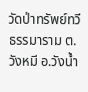วัดป่าทรัพย์ทวีธรรมาราม ต.วังหมี อ.วังน้ำ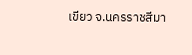เขียว จ.นครราชสีมา